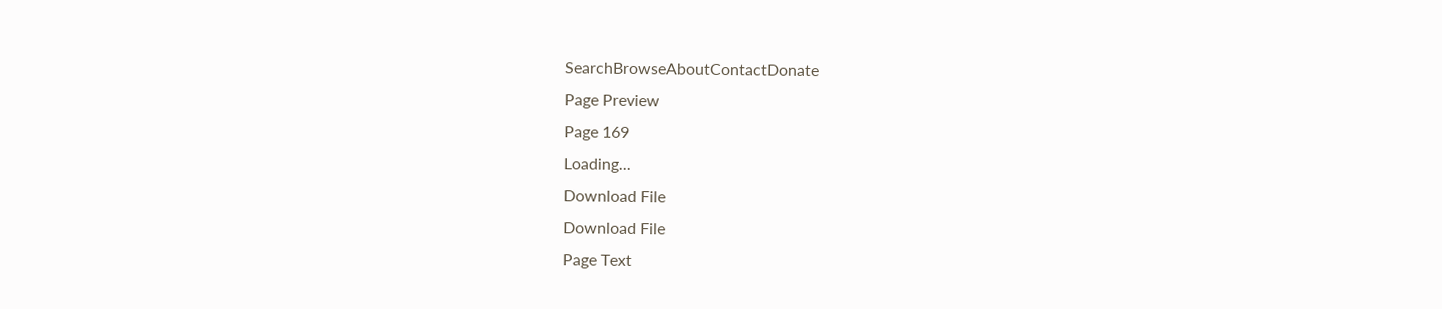SearchBrowseAboutContactDonate
Page Preview
Page 169
Loading...
Download File
Download File
Page Text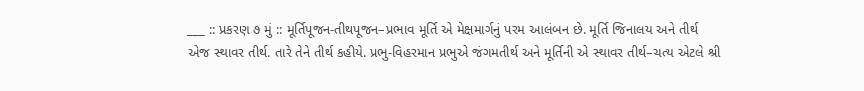___ :: પ્રકરણ ૭ મું :: મૂર્તિપૂજન-તીથપૂજન–પ્રભાવ મૂર્તિ એ મેક્ષમાર્ગનું પરમ આલંબન છે. મૂર્તિ જિનાલય અને તીર્થ એજ સ્થાવર તીર્થ. તારે તેને તીર્થ કહીયે. પ્રભુ-વિહરમાન પ્રભુએ જંગમતીર્થ અને મૂર્તિની એ સ્થાવર તીર્થ–ચત્ય એટલે શ્રી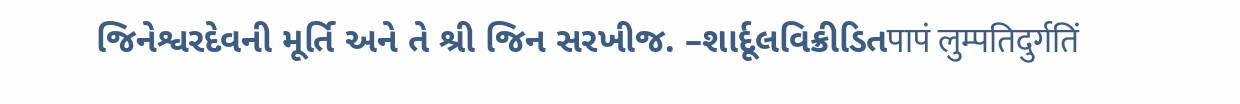જિનેશ્વરદેવની મૂર્તિ અને તે શ્રી જિન સરખીજ. –શાર્દૂલવિક્રીડિતपापं लुम्पतिदुर्गतिं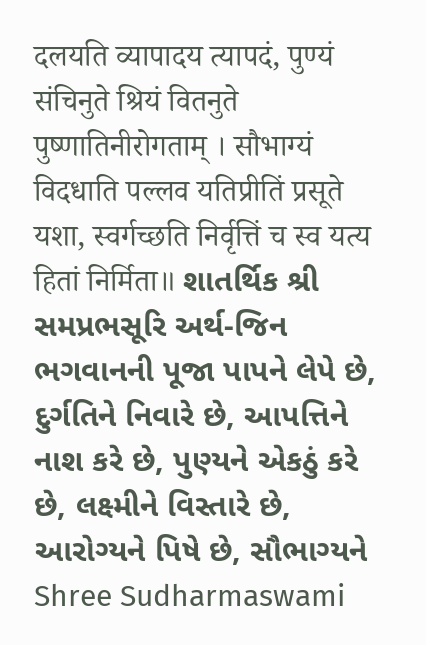दलयति व्यापादय त्यापदं, पुण्यं संचिनुते श्रियं वितनुते पुष्णातिनीरोगताम् । सौभाग्यं विदधाति पल्लव यतिप्रीतिं प्रसूते यशा, स्वर्गच्छति निर्वृत्तिं च स्व यत्य हितां निर्मिता॥ શાતર્થિક શ્રી સમપ્રભસૂરિ અર્થ-જિન ભગવાનની પૂજા પાપને લેપે છે, દુર્ગતિને નિવારે છે, આપત્તિને નાશ કરે છે, પુણ્યને એકઠું કરે છે, લક્ષ્મીને વિસ્તારે છે, આરોગ્યને પિષે છે, સૌભાગ્યને Shree Sudharmaswami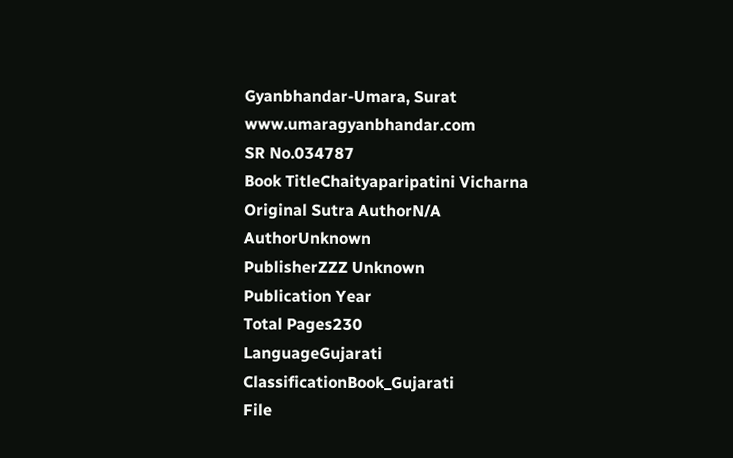Gyanbhandar-Umara, Surat www.umaragyanbhandar.com
SR No.034787
Book TitleChaityaparipatini Vicharna
Original Sutra AuthorN/A
AuthorUnknown
PublisherZZZ Unknown
Publication Year
Total Pages230
LanguageGujarati
ClassificationBook_Gujarati
File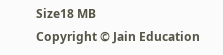Size18 MB
Copyright © Jain Education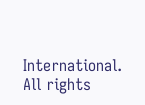International. All rights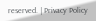reserved. | Privacy Policy